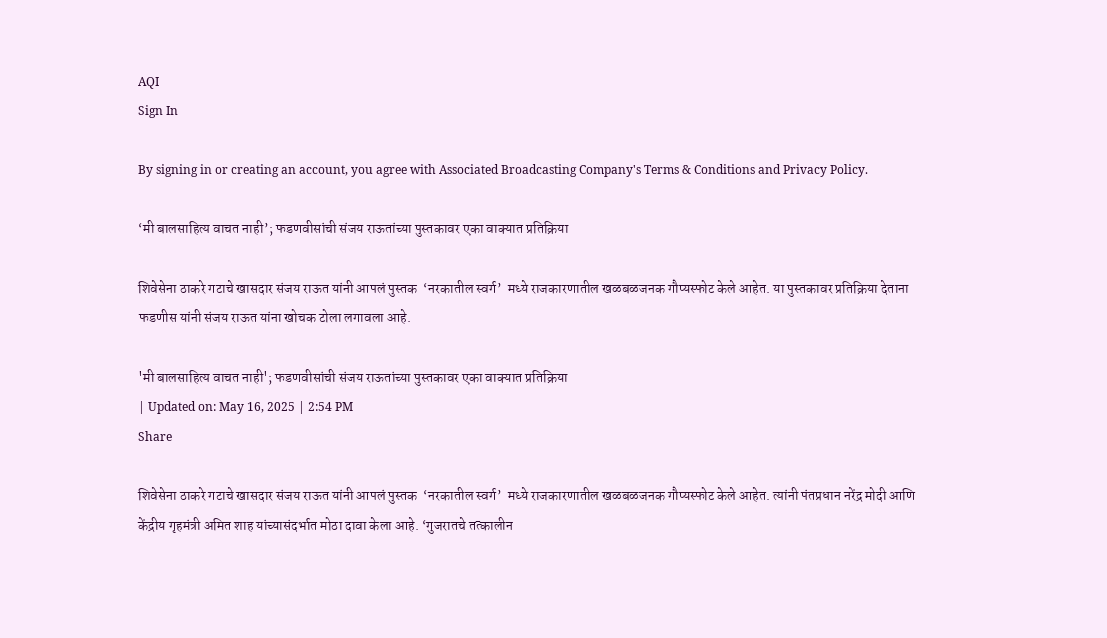AQI
Sign In

By signing in or creating an account, you agree with Associated Broadcasting Company's Terms & Conditions and Privacy Policy.

‘मी बालसाहित्य वाचत नाही’; फडणवीसांची संजय राऊतांच्या पुस्तकावर एका वाक्यात प्रतिक्रिया

शिवेसेना ठाकरे गटाचे खासदार संजय राऊत यांनी आपलं पुस्तक  ‘नरकातील स्वर्ग’  मध्ये राजकारणातील खळबळजनक गौप्यस्फोट केले आहेत. या पुस्तकावर प्रतिक्रिया देताना फडणीस यांनी संजय राऊत यांना खोचक टोला लगावला आहे.

'मी बालसाहित्य वाचत नाही'; फडणवीसांची संजय राऊतांच्या पुस्तकावर एका वाक्यात प्रतिक्रिया
| Updated on: May 16, 2025 | 2:54 PM
Share

शिवेसेना ठाकरे गटाचे खासदार संजय राऊत यांनी आपलं पुस्तक  ‘नरकातील स्वर्ग’  मध्ये राजकारणातील खळबळजनक गौप्यस्फोट केले आहेत. त्यांनी पंतप्रधान नरेंद्र मोदी आणि केंद्रीय गृहमंत्री अमित शाह यांच्यासंदर्भात मोठा दावा केला आहे. ‘गुजरातचे तत्कालीन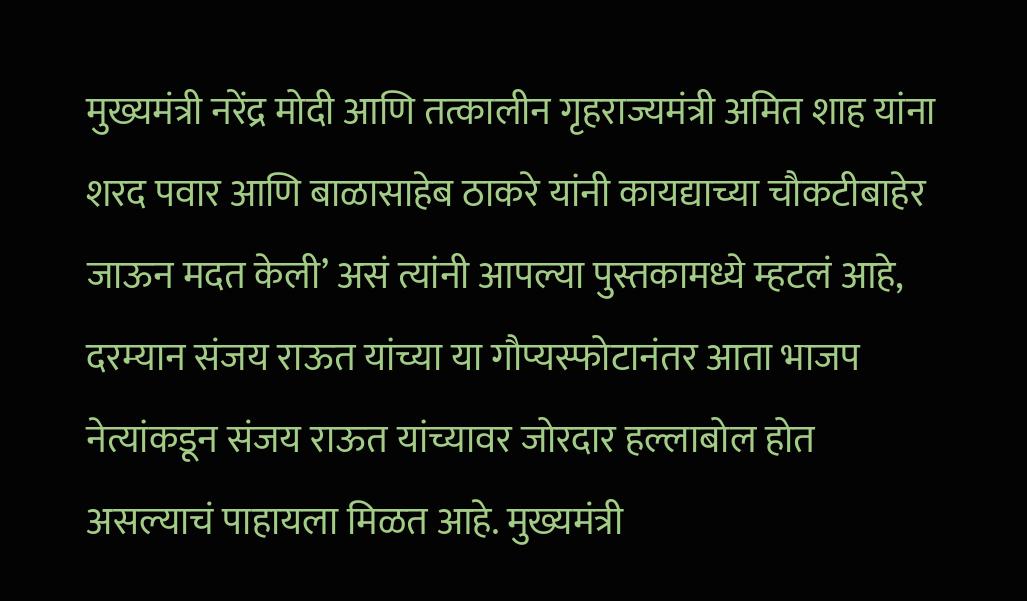मुख्यमंत्री नरेंद्र मोदी आणि तत्कालीन गृहराज्यमंत्री अमित शाह यांना शरद पवार आणि बाळासाहेब ठाकरे यांनी कायद्याच्या चौकटीबाहेर जाऊन मदत केली’ असं त्यांनी आपल्या पुस्तकामध्ये म्हटलं आहे, दरम्यान संजय राऊत यांच्या या गौप्यस्फोटानंतर आता भाजप नेत्यांकडून संजय राऊत यांच्यावर जोरदार हल्लाबोल होत असल्याचं पाहायला मिळत आहे. मुख्यमंत्री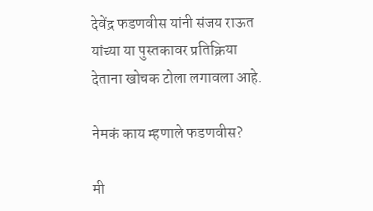देवेंद्र फडणवीस यांनी संजय राऊत यांच्या या पुस्तकावर प्रतिक्रिया देताना खोचक टोला लगावला आहे.

नेमकं काय म्हणाले फडणवीस?

मी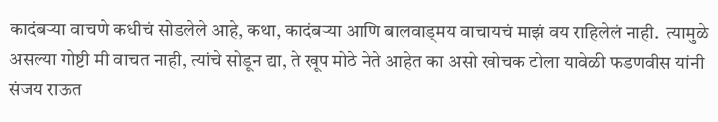कादंबऱ्या वाचणे कधीचं सोडलेले आहे, कथा, कादंबऱ्या आणि बालवाड्मय वाचायचं माझं वय राहिलेलं नाही.  त्यामुळे असल्या गोष्टी मी वाचत नाही, त्यांचे सोडून द्या, ते खूप मोठे नेते आहेत का असो खोचक टोला यावेळी फडणवीस यांनी संजय राऊत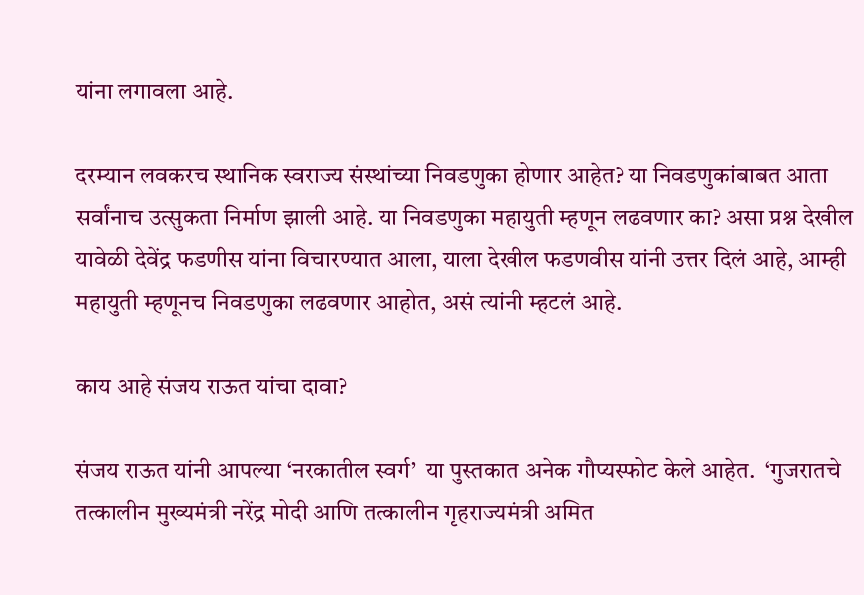यांना लगावला आहे.

दरम्यान लवकरच स्थानिक स्वराज्य संस्थांच्या निवडणुका होणार आहेत? या निवडणुकांबाबत आता सर्वांनाच उत्सुकता निर्माण झाली आहे. या निवडणुका महायुती म्हणून लढवणार का? असा प्रश्न देखील यावेळी देवेंद्र फडणीस यांना विचारण्यात आला, याला देखील फडणवीस यांनी उत्तर दिलं आहे, आम्ही महायुती म्हणूनच निवडणुका लढवणार आहोत, असं त्यांनी म्हटलं आहे.

काय आहे संजय राऊत यांचा दावा?

संजय राऊत यांनी आपल्या ‘नरकातील स्वर्ग’  या पुस्तकात अनेक गौप्यस्फोट केले आहेत.  ‘गुजरातचे तत्कालीन मुख्यमंत्री नरेंद्र मोदी आणि तत्कालीन गृहराज्यमंत्री अमित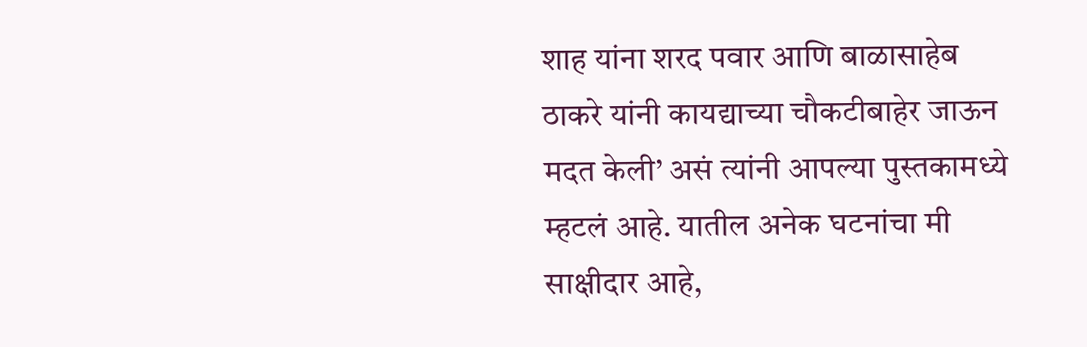शाह यांना शरद पवार आणि बाळासाहेब ठाकरे यांनी कायद्याच्या चौकटीबाहेर जाऊन मदत केली’ असं त्यांनी आपल्या पुस्तकामध्ये म्हटलं आहे. यातील अनेक घटनांचा मी साक्षीदार आहे,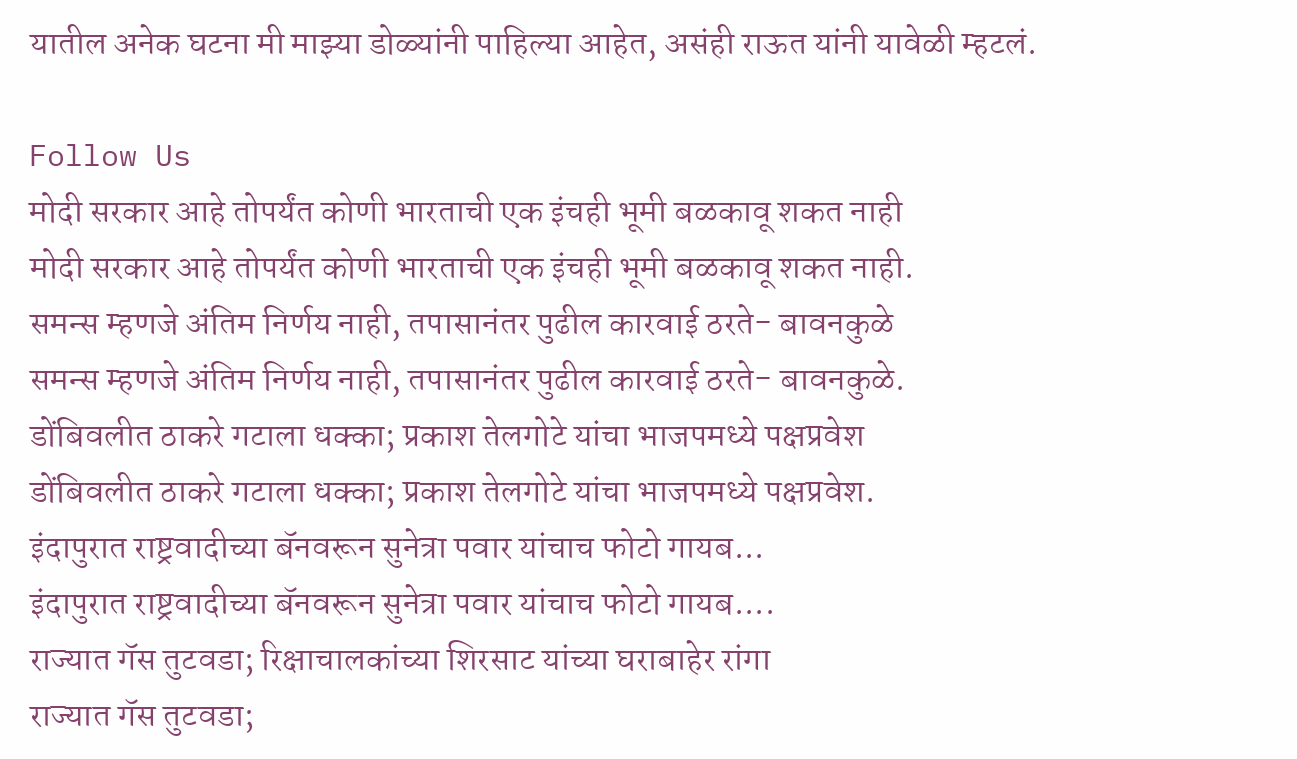यातील अनेक घटना मी माझ्या डोळ्यांनी पाहिल्या आहेत, असंही राऊत यांनी यावेळी म्हटलं.

Follow Us
मोदी सरकार आहे तोपर्यंत कोणी भारताची एक इंचही भूमी बळकावू शकत नाही
मोदी सरकार आहे तोपर्यंत कोणी भारताची एक इंचही भूमी बळकावू शकत नाही.
समन्स म्हणजे अंतिम निर्णय नाही, तपासानंतर पुढील कारवाई ठरते- बावनकुळे
समन्स म्हणजे अंतिम निर्णय नाही, तपासानंतर पुढील कारवाई ठरते- बावनकुळे.
डोंबिवलीत ठाकरे गटाला धक्का; प्रकाश तेलगोटे यांचा भाजपमध्ये पक्षप्रवेश
डोंबिवलीत ठाकरे गटाला धक्का; प्रकाश तेलगोटे यांचा भाजपमध्ये पक्षप्रवेश.
इंदापुरात राष्ट्रवादीच्या बॅनवरून सुनेत्रा पवार यांचाच फोटो गायब...
इंदापुरात राष्ट्रवादीच्या बॅनवरून सुनेत्रा पवार यांचाच फोटो गायब....
राज्यात गॅस तुटवडा; रिक्षाचालकांच्या शिरसाट यांच्या घराबाहेर रांगा
राज्यात गॅस तुटवडा;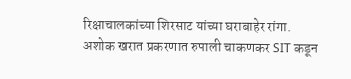रिक्षाचालकांच्या शिरसाट यांच्या घराबाहेर रांगा.
अशोक खरात प्रकरणात रुपाली चाकणकर SIT कडून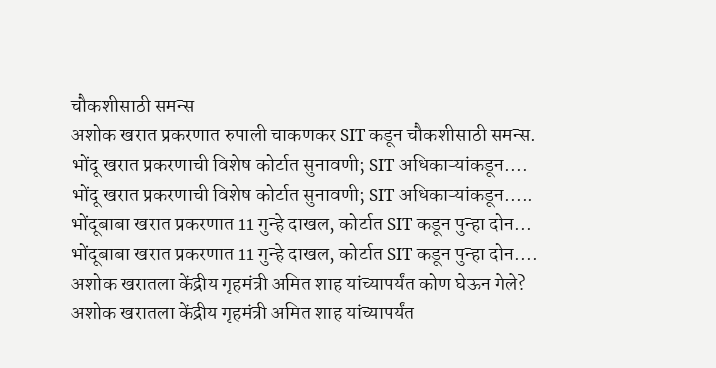चौकशीसाठी समन्स
अशोक खरात प्रकरणात रुपाली चाकणकर SIT कडून चौकशीसाठी समन्स.
भोंदू खरात प्रकरणाची विशेष कोर्टात सुनावणी; SIT अधिकाऱ्यांकडून....
भोंदू खरात प्रकरणाची विशेष कोर्टात सुनावणी; SIT अधिकाऱ्यांकडून.....
भोंदूबाबा खरात प्रकरणात 11 गुन्हे दाखल, कोर्टात SIT कडून पुन्हा दोन...
भोंदूबाबा खरात प्रकरणात 11 गुन्हे दाखल, कोर्टात SIT कडून पुन्हा दोन....
अशोक खरातला केंद्रीय गृहमंत्री अमित शाह यांच्यापर्यंत कोण घेऊन गेले?
अशोक खरातला केंद्रीय गृहमंत्री अमित शाह यांच्यापर्यंत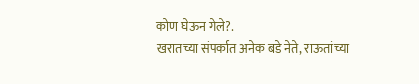कोण घेऊन गेले?.
खरातच्या संपर्कात अनेक बडे नेते, राऊतांच्या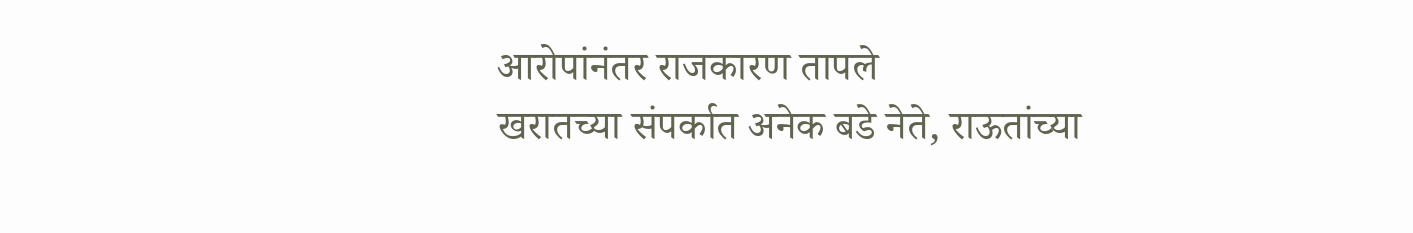आरोपांनंतर राजकारण तापले
खरातच्या संपर्कात अनेक बडे नेते, राऊतांच्या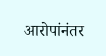आरोपांनंतर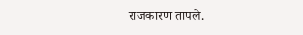राजकारण तापले.